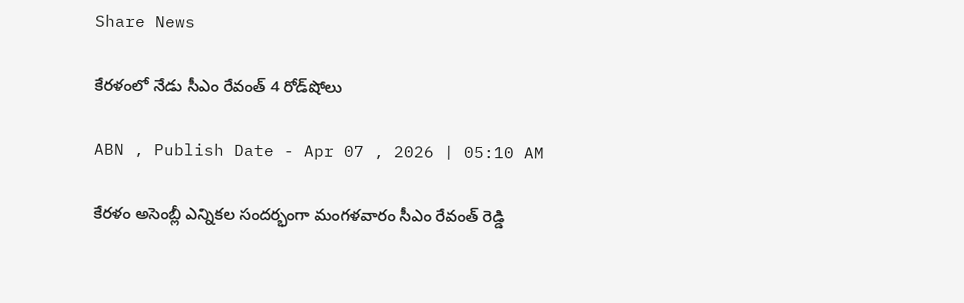Share News

కేరళంలో నేడు సీఎం రేవంత్‌ 4 రోడ్‌షోలు

ABN , Publish Date - Apr 07 , 2026 | 05:10 AM

కేరళం అసెంబ్లీ ఎన్నికల సందర్భంగా మంగళవారం సీఎం రేవంత్‌ రెడ్డి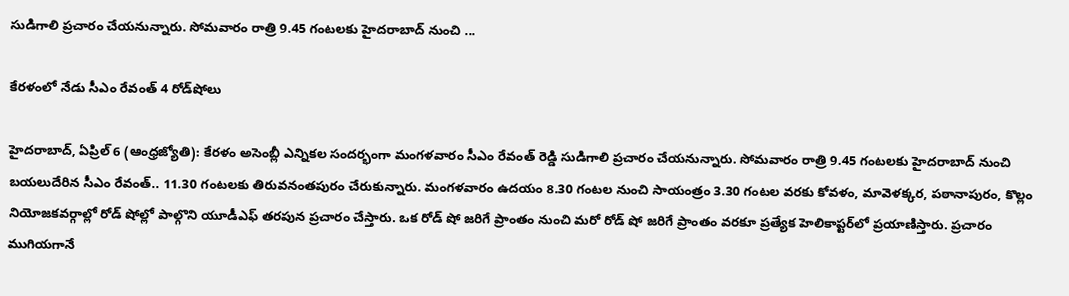సుడిగాలి ప్రచారం చేయనున్నారు. సోమవారం రాత్రి 9.45 గంటలకు హైదరాబాద్‌ నుంచి ...

కేరళంలో నేడు సీఎం రేవంత్‌ 4 రోడ్‌షోలు

హైదరాబాద్‌, ఏప్రిల్‌ 6 (ఆంధ్రజ్యోతి): కేరళం అసెంబ్లీ ఎన్నికల సందర్భంగా మంగళవారం సీఎం రేవంత్‌ రెడ్డి సుడిగాలి ప్రచారం చేయనున్నారు. సోమవారం రాత్రి 9.45 గంటలకు హైదరాబాద్‌ నుంచి బయలుదేరిన సీఎం రేవంత్‌.. 11.30 గంటలకు తిరువనంతపురం చేరుకున్నారు. మంగళవారం ఉదయం 8.30 గంటల నుంచి సాయంత్రం 3.30 గంటల వరకు కోవళం, మావెళక్కర, పఠానాపురం, కొల్లం నియోజకవర్గాల్లో రోడ్‌ షోల్లో పాల్గొని యూడీఎఫ్‌ తరపున ప్రచారం చేస్తారు. ఒక రోడ్‌ షో జరిగే ప్రాంతం నుంచి మరో రోడ్‌ షో జరిగే ప్రాంతం వరకూ ప్రత్యేక హెలికాప్టర్‌లో ప్రయాణిస్తారు. ప్రచారం ముగియగానే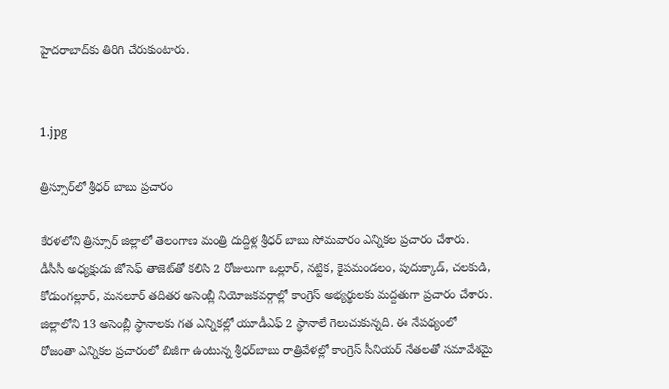హైదరాబాద్‌కు తిరిగి చేరుకుంటారు.


1.jpg

త్రిస్సూర్‌లో శ్రీధర్‌ బాబు ప్రచారం

కేరళలోని త్రిస్సూర్‌ జిల్లాలో తెలంగాణ మంత్రి దుద్దిళ్ల శ్రీధర్‌ బాబు సోమవారం ఎన్నికల ప్రచారం చేశారు. డీసీసీ అధ్యక్షుడు జోసెఫ్‌ తాజెట్‌తో కలిసి 2 రోజులుగా ఒల్లూర్‌, నట్టిక, కైపమండలం, పుదుక్కాడ్‌, చలకుడి, కోడుంగల్లూర్‌, మనలూర్‌ తదితర అసెంబ్లీ నియోజకవర్గాల్లో కాంగ్రెస్‌ అభ్యర్థులకు మద్దతుగా ప్రచారం చేశారు. జిల్లాలోని 13 అసెంబ్లీ స్థానాలకు గత ఎన్నికల్లో యూడీఎఫ్‌ 2 స్థానాలే గెలుచుకున్నది. ఈ నేపథ్యంలో రోజంతా ఎన్నికల ప్రచారంలో బిజీగా ఉంటున్న శ్రీధర్‌బాబు రాత్రివేళల్లో కాంగ్రెస్‌ సీనియర్‌ నేతలతో సమావేశమై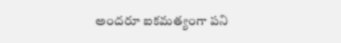అందరూ ఐకమత్యంగా పని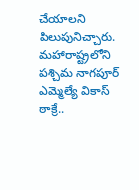చేయాలని పిలుపునిచ్చారు. మహారాష్ట్రలోని పశ్చిమ నాగపూర్‌ ఎమ్మెల్యే వికాస్‌ ఠాక్రే..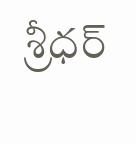శ్రీధర్‌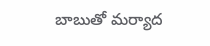బాబుతో మర్యాద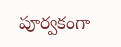పూర్వకంగా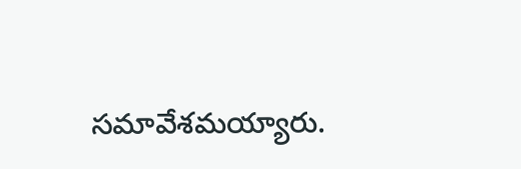సమావేశమయ్యారు.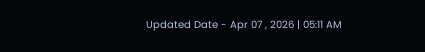Updated Date - Apr 07 , 2026 | 05:11 AM